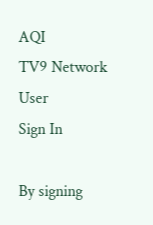AQI
TV9 Network
User
Sign In

By signing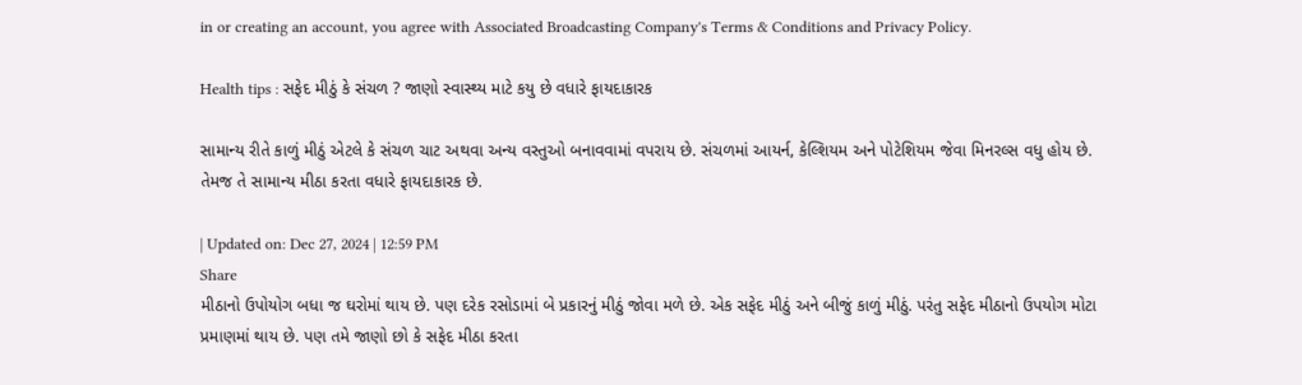in or creating an account, you agree with Associated Broadcasting Company's Terms & Conditions and Privacy Policy.

Health tips : સફેદ મીઠું કે સંચળ ? જાણો સ્વાસ્થ્ય માટે કયુ છે વધારે ફાયદાકારક

સામાન્ય રીતે કાળું મીઠું એટલે કે સંચળ ચાટ અથવા અન્ય વસ્તુઓ બનાવવામાં વપરાય છે. સંચળમાં આયર્ન, કેલ્શિયમ અને પોટેશિયમ જેવા મિનરલ્સ વધુ હોય છે. તેમજ તે સામાન્ય મીઠા કરતા વધારે ફાયદાકારક છે.

| Updated on: Dec 27, 2024 | 12:59 PM
Share
મીઠાનો ઉપોયોગ બધા જ ઘરોમાં થાય છે. પણ દરેક રસોડામાં બે પ્રકારનું મીઠું જોવા મળે છે. એક સફેદ મીઠું અને બીજું કાળું મીઠું. પરંતુ સફેદ મીઠાનો ઉપયોગ મોટા પ્રમાણમાં થાય છે. પણ તમે જાણો છો કે સફેદ મીઠા કરતા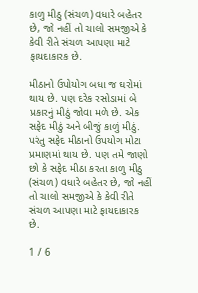કાળુ મીઠુ (સંચળ) વધારે બહેતર છે, જો નહીં તો ચાલો સમજીએ કે કેવી રીતે સંચળ આપણા માટે ફાયદાકારક છે.

મીઠાનો ઉપોયોગ બધા જ ઘરોમાં થાય છે. પણ દરેક રસોડામાં બે પ્રકારનું મીઠું જોવા મળે છે. એક સફેદ મીઠું અને બીજું કાળું મીઠું. પરંતુ સફેદ મીઠાનો ઉપયોગ મોટા પ્રમાણમાં થાય છે. પણ તમે જાણો છો કે સફેદ મીઠા કરતા કાળુ મીઠુ (સંચળ) વધારે બહેતર છે, જો નહીં તો ચાલો સમજીએ કે કેવી રીતે સંચળ આપણા માટે ફાયદાકારક છે.

1 / 6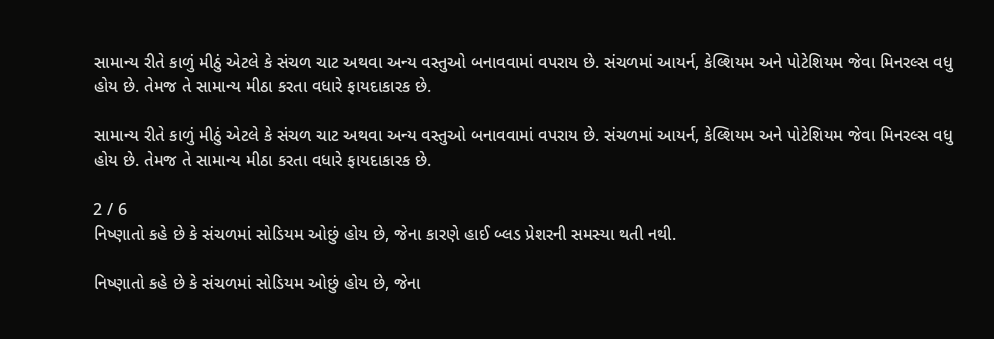સામાન્ય રીતે કાળું મીઠું એટલે કે સંચળ ચાટ અથવા અન્ય વસ્તુઓ બનાવવામાં વપરાય છે. સંચળમાં આયર્ન, કેલ્શિયમ અને પોટેશિયમ જેવા મિનરલ્સ વધુ હોય છે. તેમજ તે સામાન્ય મીઠા કરતા વધારે ફાયદાકારક છે.

સામાન્ય રીતે કાળું મીઠું એટલે કે સંચળ ચાટ અથવા અન્ય વસ્તુઓ બનાવવામાં વપરાય છે. સંચળમાં આયર્ન, કેલ્શિયમ અને પોટેશિયમ જેવા મિનરલ્સ વધુ હોય છે. તેમજ તે સામાન્ય મીઠા કરતા વધારે ફાયદાકારક છે.

2 / 6
નિષ્ણાતો કહે છે કે સંચળમાં સોડિયમ ઓછું હોય છે, જેના કારણે હાઈ બ્લડ પ્રેશરની સમસ્યા થતી નથી.

નિષ્ણાતો કહે છે કે સંચળમાં સોડિયમ ઓછું હોય છે, જેના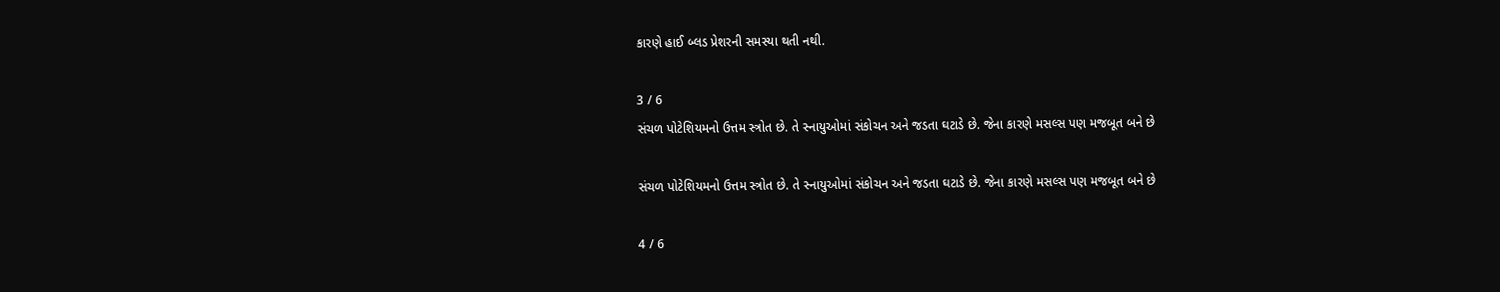કારણે હાઈ બ્લડ પ્રેશરની સમસ્યા થતી નથી.

3 / 6
સંચળ પોટેશિયમનો ઉત્તમ સ્ત્રોત છે. તે સ્નાયુઓમાં સંકોચન અને જડતા ઘટાડે છે. જેના કારણે મસલ્સ પણ મજબૂત બને છે

સંચળ પોટેશિયમનો ઉત્તમ સ્ત્રોત છે. તે સ્નાયુઓમાં સંકોચન અને જડતા ઘટાડે છે. જેના કારણે મસલ્સ પણ મજબૂત બને છે

4 / 6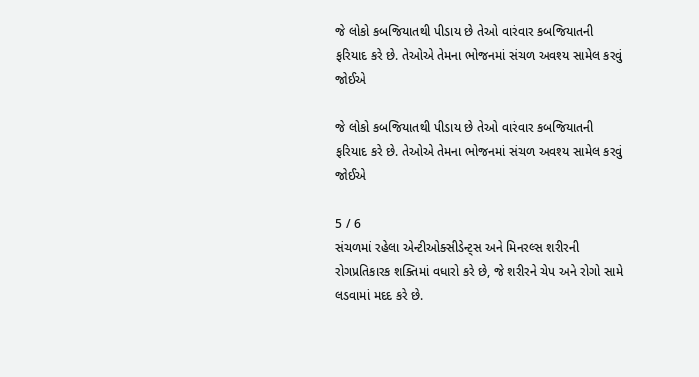જે લોકો કબજિયાતથી પીડાય છે તેઓ વારંવાર કબજિયાતની ફરિયાદ કરે છે. તેઓએ તેમના ભોજનમાં સંચળ અવશ્ય સામેલ કરવું જોઈએ

જે લોકો કબજિયાતથી પીડાય છે તેઓ વારંવાર કબજિયાતની ફરિયાદ કરે છે. તેઓએ તેમના ભોજનમાં સંચળ અવશ્ય સામેલ કરવું જોઈએ

5 / 6
સંચળમાં રહેલા એન્ટીઓક્સીડેન્ટ્સ અને મિનરલ્સ શરીરની રોગપ્રતિકારક શક્તિમાં વધારો કરે છે, જે શરીરને ચેપ અને રોગો સામે લડવામાં મદદ કરે છે.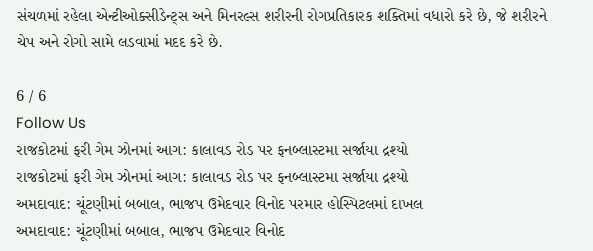સંચળમાં રહેલા એન્ટીઓક્સીડેન્ટ્સ અને મિનરલ્સ શરીરની રોગપ્રતિકારક શક્તિમાં વધારો કરે છે, જે શરીરને ચેપ અને રોગો સામે લડવામાં મદદ કરે છે.

6 / 6
Follow Us
રાજકોટમાં ફરી ગેમ ઝોનમાં આગ: કાલાવડ રોડ પર ફનબ્લાસ્ટમા સર્જાયા દ્રશ્યો
રાજકોટમાં ફરી ગેમ ઝોનમાં આગ: કાલાવડ રોડ પર ફનબ્લાસ્ટમા સર્જાયા દ્રશ્યો
અમદાવાદ: ચૂંટણીમાં બબાલ, ભાજપ ઉમેદવાર વિનોદ પરમાર હોસ્પિટલમાં દાખલ
અમદાવાદ: ચૂંટણીમાં બબાલ, ભાજપ ઉમેદવાર વિનોદ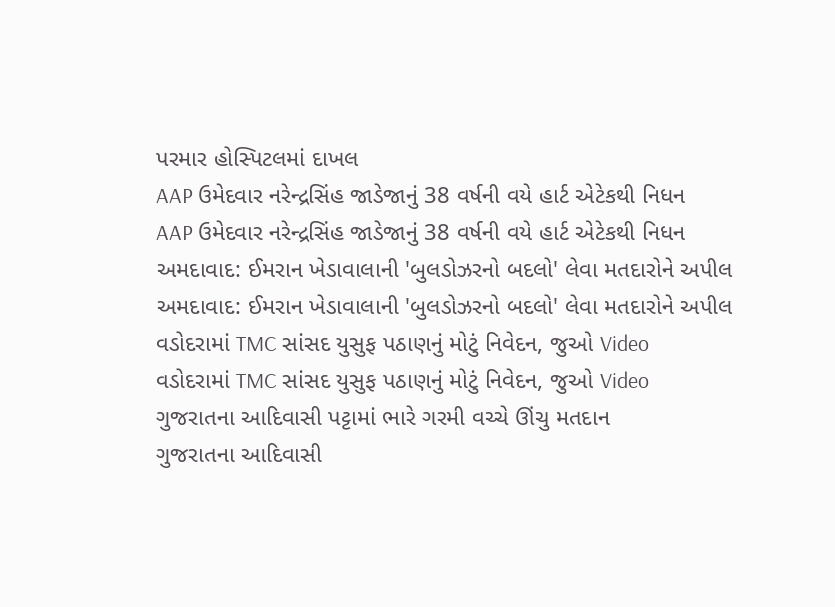પરમાર હોસ્પિટલમાં દાખલ
AAP ઉમેદવાર નરેન્દ્રસિંહ જાડેજાનું 38 વર્ષની વયે હાર્ટ એટેકથી નિધન
AAP ઉમેદવાર નરેન્દ્રસિંહ જાડેજાનું 38 વર્ષની વયે હાર્ટ એટેકથી નિધન
અમદાવાદ: ઈમરાન ખેડાવાલાની 'બુલડોઝરનો બદલો' લેવા મતદારોને અપીલ
અમદાવાદ: ઈમરાન ખેડાવાલાની 'બુલડોઝરનો બદલો' લેવા મતદારોને અપીલ
વડોદરામાં TMC સાંસદ યુસુફ પઠાણનું મોટું નિવેદન, જુઓ Video
વડોદરામાં TMC સાંસદ યુસુફ પઠાણનું મોટું નિવેદન, જુઓ Video
ગુજરાતના આદિવાસી પટ્ટામાં ભારે ગરમી વચ્ચે ઊંચુ મતદાન
ગુજરાતના આદિવાસી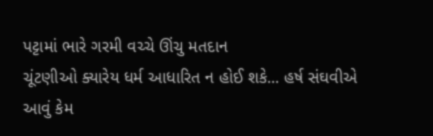પટ્ટામાં ભારે ગરમી વચ્ચે ઊંચુ મતદાન
ચૂંટણીઓ ક્યારેય ધર્મ આધારિત ન હોઈ શકે... હર્ષ સંઘવીએ આવું કેમ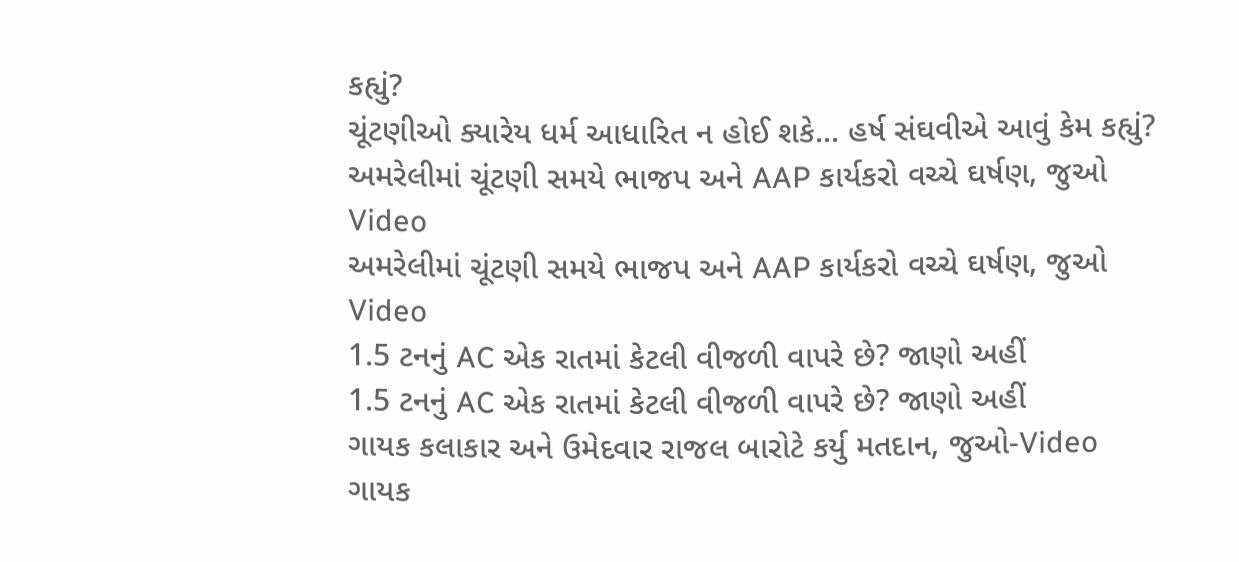કહ્યું?
ચૂંટણીઓ ક્યારેય ધર્મ આધારિત ન હોઈ શકે... હર્ષ સંઘવીએ આવું કેમ કહ્યું?
અમરેલીમાં ચૂંટણી સમયે ભાજપ અને AAP કાર્યકરો વચ્ચે ઘર્ષણ, જુઓ Video
અમરેલીમાં ચૂંટણી સમયે ભાજપ અને AAP કાર્યકરો વચ્ચે ઘર્ષણ, જુઓ Video
1.5 ટનનું AC એક રાતમાં કેટલી વીજળી વાપરે છે? જાણો અહીં
1.5 ટનનું AC એક રાતમાં કેટલી વીજળી વાપરે છે? જાણો અહીં
ગાયક કલાકાર અને ઉમેદવાર રાજલ બારોટે કર્યુ મતદાન, જુઓ-Video
ગાયક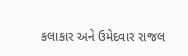કલાકાર અને ઉમેદવાર રાજલ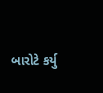બારોટે કર્યુ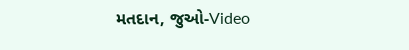મતદાન, જુઓ-Video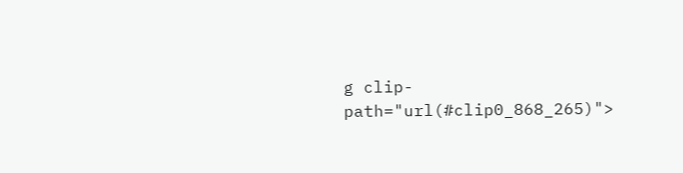g clip-path="url(#clip0_868_265)">